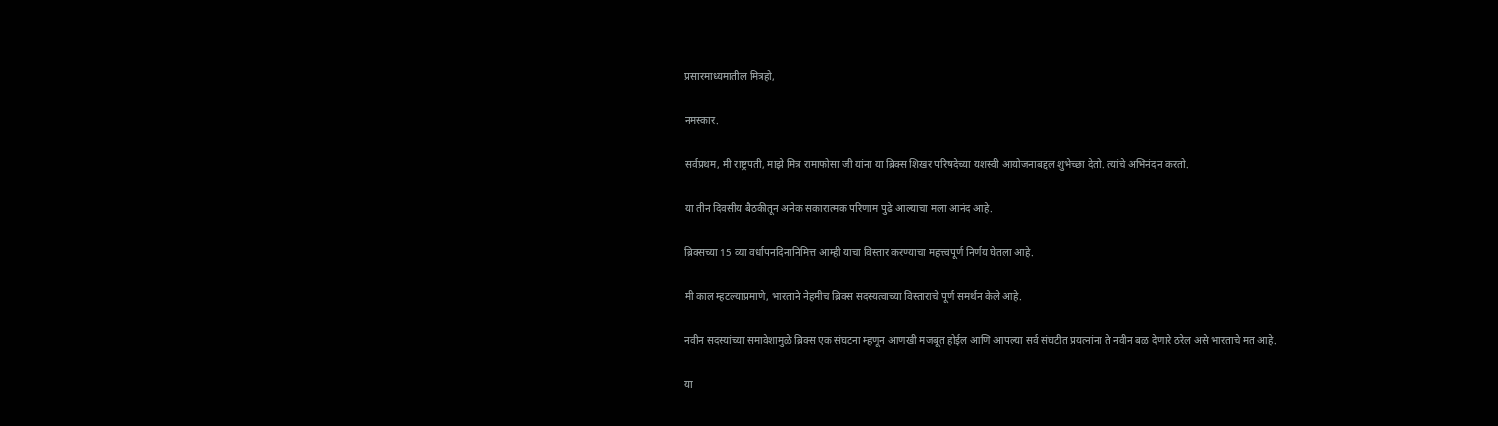प्रसारमाध्यमातील मित्रहो,

नमस्कार.

सर्वप्रथम, मी राष्ट्रपती, माझे मित्र रामाफोसा जी यांना या ब्रिक्स शिखर परिषदेच्या यशस्वी आयोजनाबद्दल शुभेच्छा देतो. त्यांचे अभिनंदन करतो.

या तीन दिवसीय बैठकीतून अनेक सकारात्मक परिणाम पुढे आल्याचा मला आनंद आहे.

ब्रिक्सच्या 15 व्या वर्धापनदिनानिमित्त आम्ही याचा विस्तार करण्याचा महत्त्वपूर्ण निर्णय घेतला आहे.

मी काल म्हटल्याप्रमाणे, भारताने नेहमीच ब्रिक्स सदस्यत्वाच्या विस्ताराचे पूर्ण समर्थन केले आहे.

नवीन सदस्यांच्या समावेशामुळे ब्रिक्स एक संघटना म्हणून आणखी मजबूत होईल आणि आपल्या सर्व संघटीत प्रयत्नांना ते नवीन बळ देणारे ठरेल असे भारताचे मत आहे.

या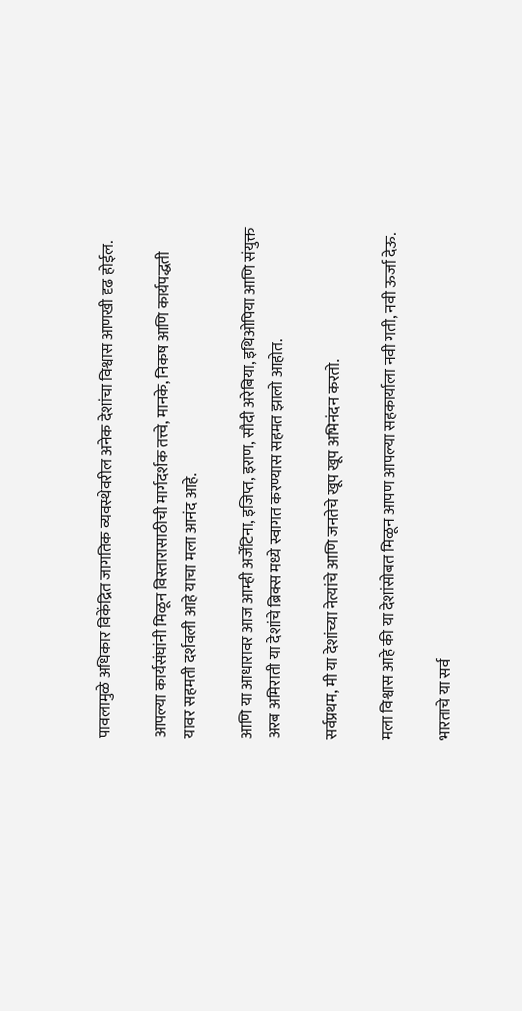पावलामुळे अधिकार विकेंद्रित जागतिक व्यवस्थेवरील अनेक देशांचा विश्वास आणखी दृढ होईल.

आपल्या कार्यसंघांनी मिळून विस्तारासाठीची मार्गदर्शक तत्त्वे, मानके, निकष आणि कार्यपद्धती यावर सहमती दर्शवली आहे याचा मला आनंद आहे.

आणि या आधारावर आज आम्ही अर्जेंटिना, इजिप्त, इराण, सौदी अरेबिया, इथिओपिया आणि संयुक्त अरब अमिराती या देशांचे ब्रिक्स मध्ये स्वागत करण्यास सहमत झालो आहोत.

सर्वप्रथम, मी या देशांच्या नेत्यांचे आणि जनतेचे खूप खूप अभिनंदन करतो.

मला विश्वास आहे की या देशांसोबत मिळून आपण आपल्या सहकार्याला नवी गती, नवी ऊर्जा देऊ.

भारताचे या सर्व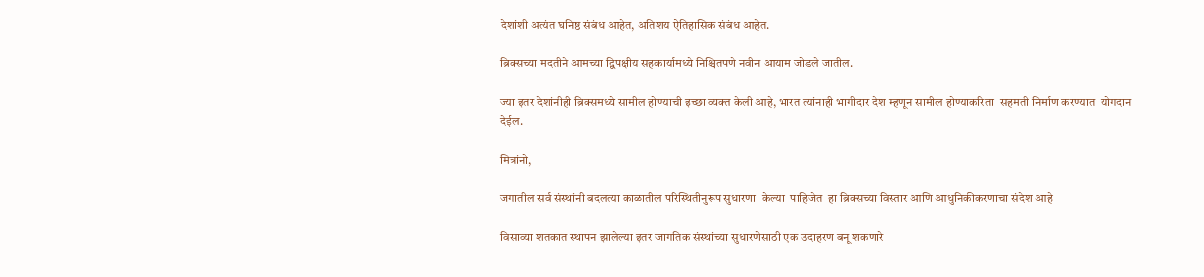देशांशी अत्यंत घनिष्ठ संबंध आहेत, अतिशय ऐतिहासिक संबंध आहेत.

ब्रिक्सच्या मदतीने आमच्या द्विपक्षीय सहकार्यामध्ये निश्चितपणे नवीन आयाम जोडले जातील.

ज्या इतर देशांनीही ब्रिक्समध्ये सामील होण्याची इच्छा व्यक्त केली आहे, भारत त्यांनाही भागीदार देश म्हणून सामील होण्याकरिता  सहमती निर्माण करण्यात  योगदान देईल.

मित्रांनो,

जगातील सर्व संस्थांनी बदलत्या काळातील परिस्थितीनुरूप सुधारणा  केल्या  पाहिजेत  हा ब्रिक्सच्या विस्तार आणि आधुनिकीकरणाचा संदेश आहे

विसाव्या शतकात स्थापन झालेल्या इतर जागतिक संस्थांच्या सुधारणेसाठी एक उदाहरण बनू शकणारे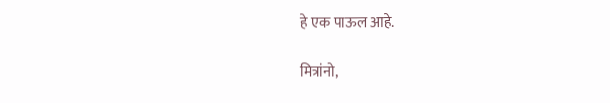हे एक पाऊल आहे.

मित्रांनो,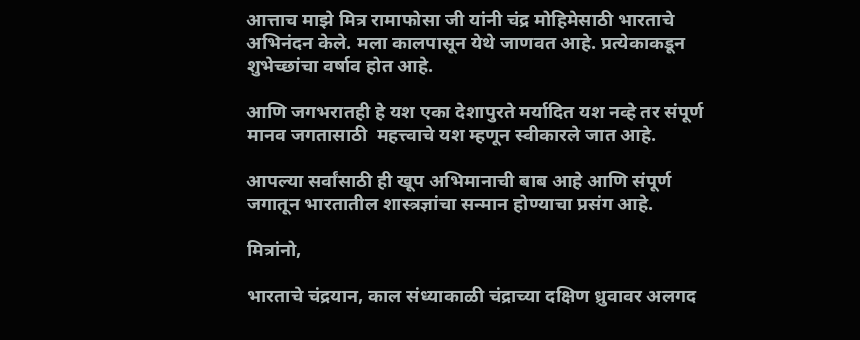आत्ताच माझे मित्र रामाफोसा जी यांनी चंद्र मोहिमेसाठी भारताचे अभिनंदन केले. मला कालपासून येथे जाणवत आहे. प्रत्येकाकडून शुभेच्छांचा वर्षाव होत आहे.

आणि जगभरातही हे यश एका देशापुरते मर्यादित यश नव्हे तर संपूर्ण मानव जगतासाठी  महत्त्वाचे यश म्हणून स्वीकारले जात आहे.

आपल्या सर्वांसाठी ही खूप अभिमानाची बाब आहे आणि संपूर्ण जगातून भारतातील शास्त्रज्ञांचा सन्मान होण्याचा प्रसंग आहे.

मित्रांनो,

भारताचे चंद्रयान, काल संध्याकाळी चंद्राच्या दक्षिण ध्रुवावर अलगद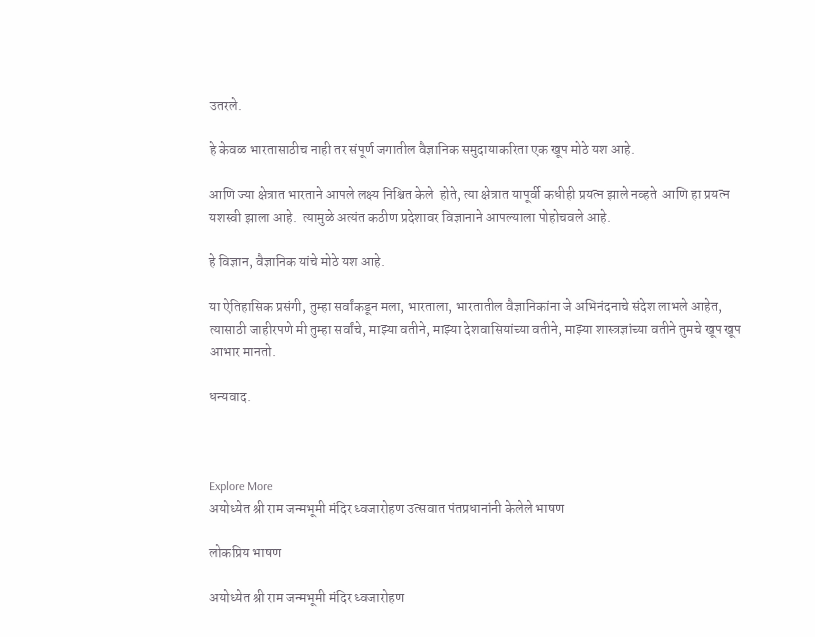उतरले.

हे केवळ भारतासाठीच नाही तर संपूर्ण जगातील वैज्ञानिक समुदायाकरिता एक खूप मोठे यश आहे.

आणि ज्या क्षेत्रात भारताने आपले लक्ष्य निश्चित केले  होते, त्या क्षेत्रात यापूर्वी कधीही प्रयत्न झाले नव्हते  आणि हा प्रयत्न यशस्वी झाला आहे.  त्यामुळे अत्यंत कठीण प्रदेशावर विज्ञानाने आपल्याला पोहोचवले आहे.

हे विज्ञान, वैज्ञानिक यांचे मोठे यश आहे.

या ऐतिहासिक प्रसंगी, तुम्हा सर्वांकडून मला, भारताला, भारतातील वैज्ञानिकांना जे अभिनंदनाचे संदेश लाभले आहेत, त्यासाठी जाहीरपणे मी तुम्हा सर्वांचे, माझ्या वतीने, माझ्या देशवासियांच्या वतीने, माझ्या शास्त्रज्ञांच्या वतीने तुमचे खूप खूप आभार मानतो.

धन्यवाद.



Explore More
अयोध्येत श्री राम जन्मभूमी मंदिर ध्वजारोहण उत्सवात पंतप्रधानांनी केलेले भाषण

लोकप्रिय भाषण

अयोध्येत श्री राम जन्मभूमी मंदिर ध्वजारोहण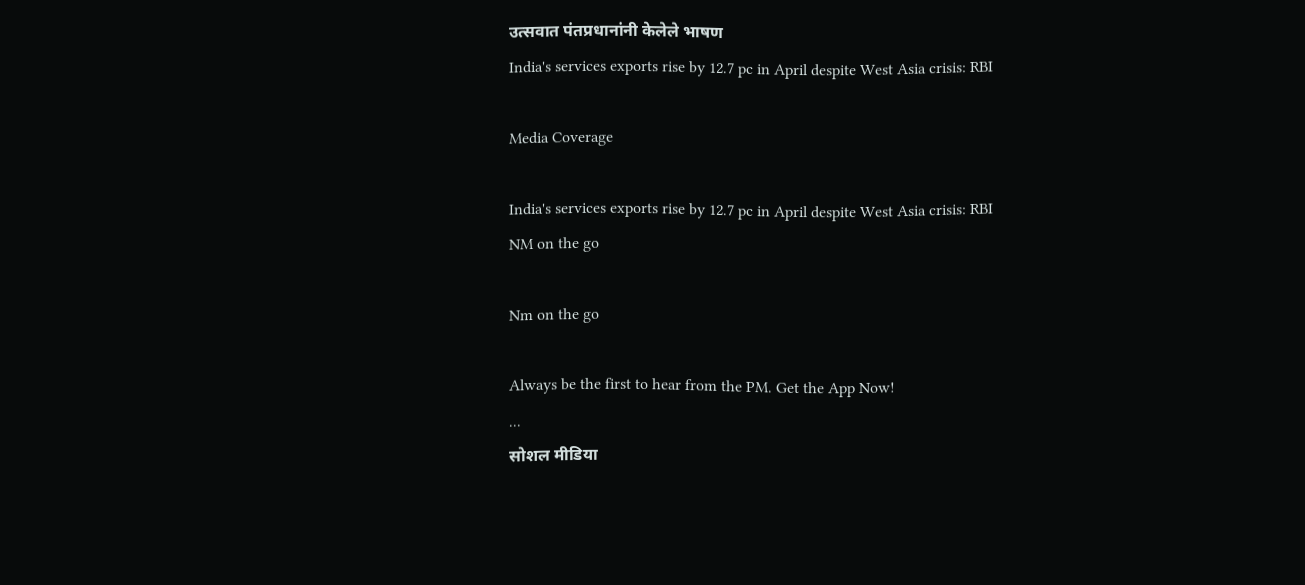उत्सवात पंतप्रधानांनी केलेले भाषण
India's services exports rise by 12.7 pc in April despite West Asia crisis: RBI

Media Coverage

India's services exports rise by 12.7 pc in April despite West Asia crisis: RBI
NM on the go

Nm on the go

Always be the first to hear from the PM. Get the App Now!
...
सोशल मीडिया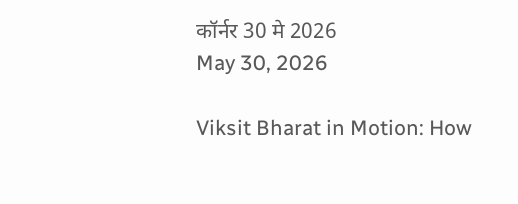कॉर्नर 30 मे 2026
May 30, 2026

Viksit Bharat in Motion: How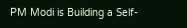PM Modi is Building a Self-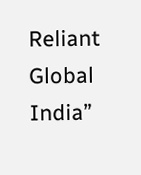Reliant Global India”